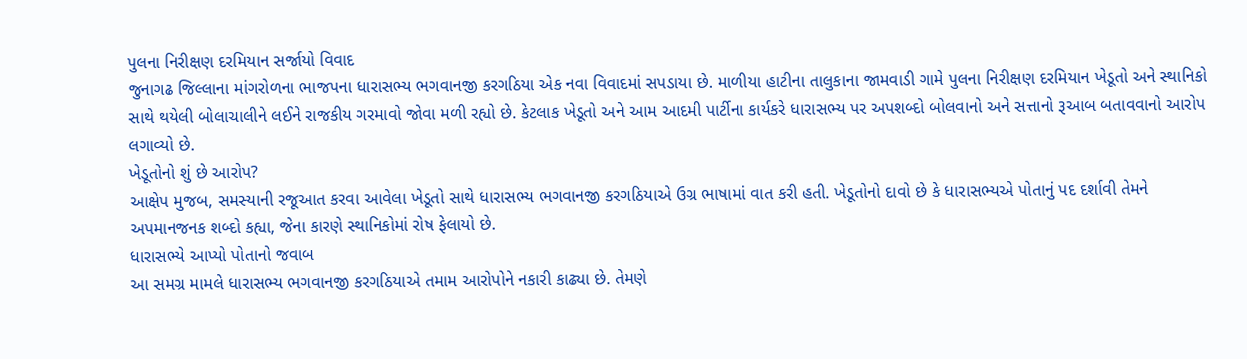પુલના નિરીક્ષણ દરમિયાન સર્જાયો વિવાદ
જુનાગઢ જિલ્લાના માંગરોળના ભાજપના ધારાસભ્ય ભગવાનજી કરગઠિયા એક નવા વિવાદમાં સપડાયા છે. માળીયા હાટીના તાલુકાના જામવાડી ગામે પુલના નિરીક્ષણ દરમિયાન ખેડૂતો અને સ્થાનિકો સાથે થયેલી બોલાચાલીને લઈને રાજકીય ગરમાવો જોવા મળી રહ્યો છે. કેટલાક ખેડૂતો અને આમ આદમી પાર્ટીના કાર્યકરે ધારાસભ્ય પર અપશબ્દો બોલવાનો અને સત્તાનો રૂઆબ બતાવવાનો આરોપ લગાવ્યો છે.
ખેડૂતોનો શું છે આરોપ?
આક્ષેપ મુજબ, સમસ્યાની રજૂઆત કરવા આવેલા ખેડૂતો સાથે ધારાસભ્ય ભગવાનજી કરગઠિયાએ ઉગ્ર ભાષામાં વાત કરી હતી. ખેડૂતોનો દાવો છે કે ધારાસભ્યએ પોતાનું પદ દર્શાવી તેમને અપમાનજનક શબ્દો કહ્યા, જેના કારણે સ્થાનિકોમાં રોષ ફેલાયો છે.
ધારાસભ્યે આપ્યો પોતાનો જવાબ
આ સમગ્ર મામલે ધારાસભ્ય ભગવાનજી કરગઠિયાએ તમામ આરોપોને નકારી કાઢ્યા છે. તેમણે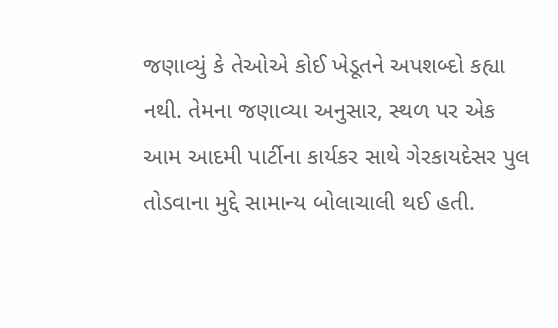જણાવ્યું કે તેઓએ કોઈ ખેડૂતને અપશબ્દો કહ્યા નથી. તેમના જણાવ્યા અનુસાર, સ્થળ પર એક આમ આદમી પાર્ટીના કાર્યકર સાથે ગેરકાયદેસર પુલ તોડવાના મુદ્દે સામાન્ય બોલાચાલી થઈ હતી.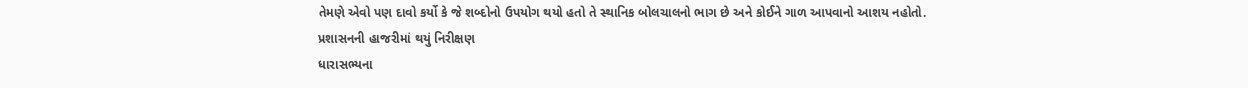તેમણે એવો પણ દાવો કર્યો કે જે શબ્દોનો ઉપયોગ થયો હતો તે સ્થાનિક બોલચાલનો ભાગ છે અને કોઈને ગાળ આપવાનો આશય નહોતો.
પ્રશાસનની હાજરીમાં થયું નિરીક્ષણ
ધારાસભ્યના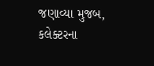જણાવ્યા મુજબ, કલેક્ટરના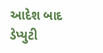આદેશ બાદ ડેપ્યુટી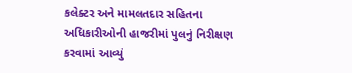કલેક્ટર અને મામલતદાર સહિતના અધિકારીઓની હાજરીમાં પુલનું નિરીક્ષણ કરવામાં આવ્યું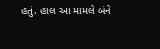હતું. હાલ આ મામલે બંને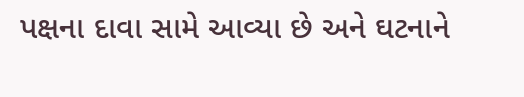પક્ષના દાવા સામે આવ્યા છે અને ઘટનાને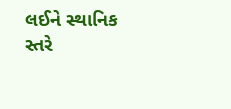લઈને સ્થાનિક સ્તરે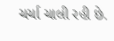ચર્ચા ચાલી રહી છે.